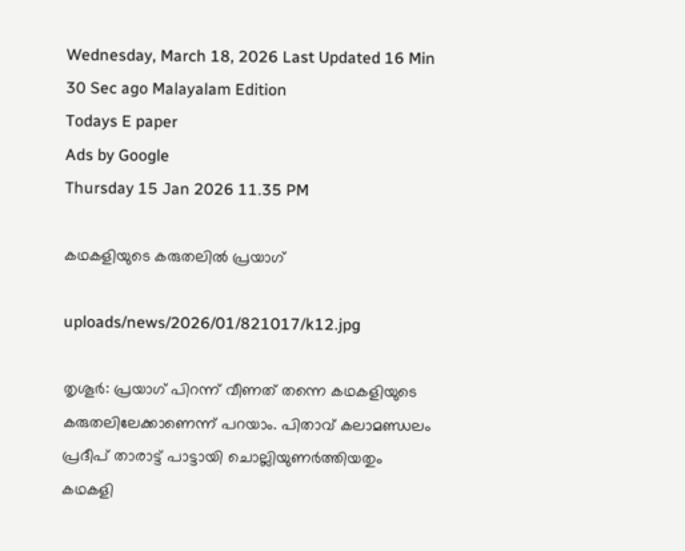Wednesday, March 18, 2026 Last Updated 16 Min 30 Sec ago Malayalam Edition
Todays E paper
Ads by Google
Thursday 15 Jan 2026 11.35 PM

കഥകളിയുടെ കരുതലില്‍ പ്രയാഗ്‌

uploads/news/2026/01/821017/k12.jpg

തൃശൂര്‍: പ്രയാഗ്‌ പിറന്ന്‌ വീണത്‌ തന്നെ കഥകളിയുടെ കരുതലിലേക്കാണെന്ന്‌ പറയാം. പിതാവ്‌ കലാമണ്ഡലം പ്രദീപ്‌ താരാട്ട്‌ പാട്ടായി ചൊല്ലിയുണര്‍ത്തിയതും കഥകളി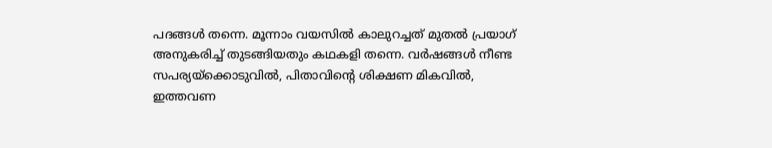പദങ്ങള്‍ തന്നെ. മൂന്നാം വയസില്‍ കാലുറച്ചത്‌ മുതല്‍ പ്രയാഗ്‌ അനുകരിച്ച്‌ തുടങ്ങിയതും കഥകളി തന്നെ. വര്‍ഷങ്ങള്‍ നീണ്ട സപര്യയ്‌ക്കൊടുവില്‍, പിതാവിന്റെ ശിക്ഷണ മികവില്‍, ഇത്തവണ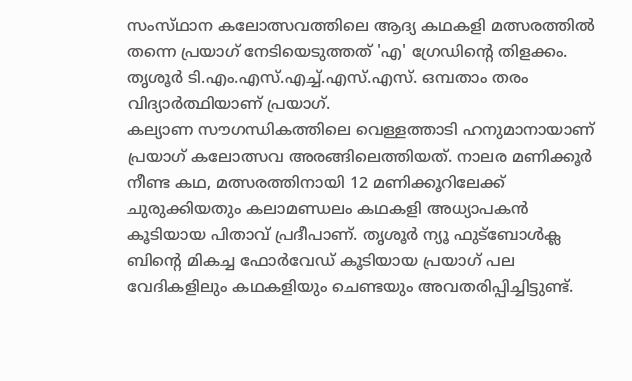സംസ്‌ഥാന കലോത്സവത്തിലെ ആദ്യ കഥകളി മത്സരത്തില്‍ തന്നെ പ്രയാഗ്‌ നേടിയെടുത്തത്‌ 'എ' ഗ്രേഡിന്റെ തിളക്കം.
തൃശൂര്‍ ടി.എം.എസ്‌.എച്ച്‌.എസ്‌.എസ്‌. ഒമ്പതാം തരം വിദ്യാര്‍ത്ഥിയാണ്‌ പ്രയാഗ്‌.
കല്യാണ സൗഗന്ധികത്തിലെ വെള്ളത്താടി ഹനുമാനായാണ്‌ പ്രയാഗ്‌ കലോത്സവ അരങ്ങിലെത്തിയത്‌. നാലര മണിക്കൂര്‍ നീണ്ട കഥ, മത്സരത്തിനായി 12 മണിക്കൂറിലേക്ക്‌ ചുരുക്കിയതും കലാമണ്ഡലം കഥകളി അധ്യാപകന്‍ കൂടിയായ പിതാവ്‌ പ്രദീപാണ്‌. തൃശൂര്‍ ന്യൂ ഫുട്‌ബോള്‍ക്ല ബിന്റെ മികച്ച ഫോര്‍വേഡ്‌ കൂടിയായ പ്രയാഗ്‌ പല വേദികളിലും കഥകളിയും ചെണ്ടയും അവതരിപ്പിച്ചിട്ടുണ്ട്‌.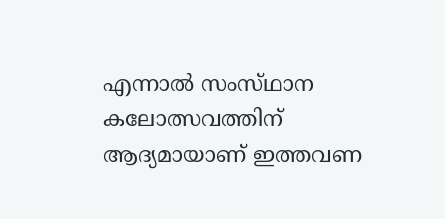എന്നാല്‍ സംസ്‌ഥാന കലോത്സവത്തിന്‌ ആദ്യമായാണ്‌ ഇത്തവണ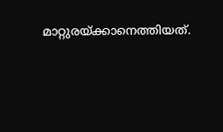മാറ്റുരയ്‌ക്കാനെത്തിയത്‌.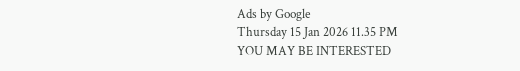Ads by Google
Thursday 15 Jan 2026 11.35 PM
YOU MAY BE INTERESTED